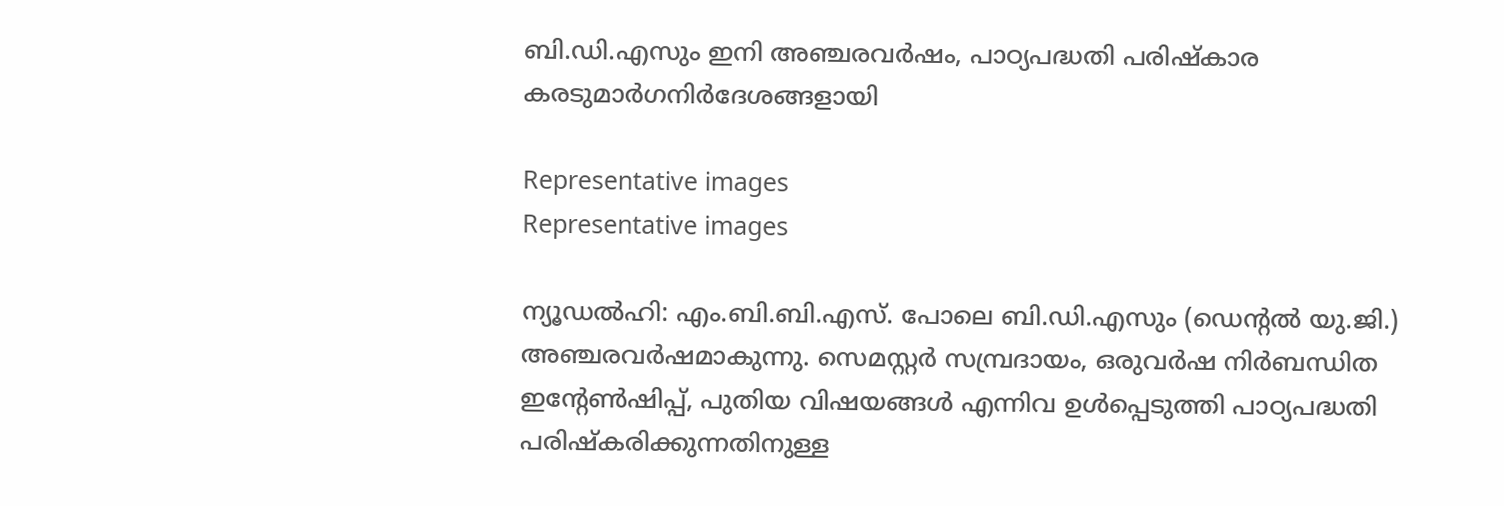ബി.ഡി.എസും ഇനി അഞ്ചരവർഷം, പാഠ്യപദ്ധതി പരിഷ്‌കാര കരടുമാര്‍ഗനിര്‍ദേശങ്ങളായി

Representative images
Representative images

ന്യൂഡല്‍ഹി: എം.ബി.ബി.എസ്. പോലെ ബി.ഡി.എസും (ഡെന്റല്‍ യു.ജി.) അഞ്ചരവര്‍ഷമാകുന്നു. സെമസ്റ്റര്‍ സമ്പ്രദായം, ഒരുവര്‍ഷ നിര്‍ബന്ധിത ഇന്റേണ്‍ഷിപ്പ്, പുതിയ വിഷയങ്ങള്‍ എന്നിവ ഉള്‍പ്പെടുത്തി പാഠ്യപദ്ധതി പരിഷ്‌കരിക്കുന്നതിനുള്ള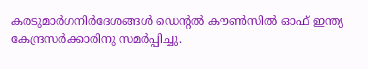കരടുമാര്‍ഗനിര്‍ദേശങ്ങള്‍ ഡെന്റല്‍ കൗണ്‍സില്‍ ഓഫ് ഇന്ത്യ കേന്ദ്രസർക്കാരിനു സമര്‍പ്പിച്ചു.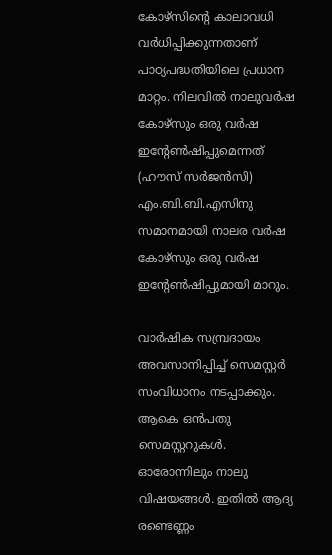കോഴ്‌സിന്റെ കാലാവധി വര്‍ധിപ്പിക്കുന്നതാണ് പാഠ്യപദ്ധതിയിലെ പ്രധാന മാറ്റം. നിലവില്‍ നാലുവര്‍ഷ കോഴ്‌സും ഒരു വര്‍ഷ ഇന്റേണ്‍ഷിപ്പുമെന്നത് (ഹൗസ് സര്‍ജന്‍സി) എം.ബി.ബി.എസിനു സമാനമായി നാലര വര്‍ഷ കോഴ്‌സും ഒരു വര്‍ഷ ഇന്റേണ്‍ഷിപ്പുമായി മാറും.

വാര്‍ഷിക സമ്പ്രദായം അവസാനിപ്പിച്ച് സെമസ്റ്റര്‍ സംവിധാനം നടപ്പാക്കും. ആകെ ഒൻപതു സെമസ്റ്ററുകൾ. ഓരോന്നിലും നാലു വിഷയങ്ങള്‍. ഇതില്‍ ആദ്യ രണ്ടെണ്ണം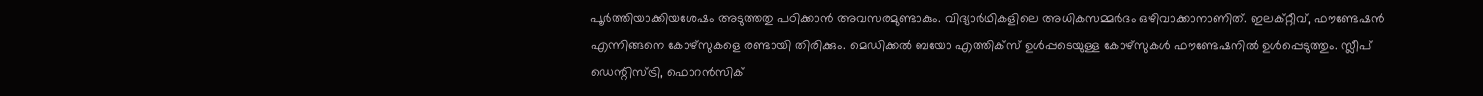പൂര്‍ത്തിയാക്കിയശേഷം അടുത്തതു പഠിക്കാൻ അവസരമുണ്ടാകും. വിദ്യാര്‍ഥികളിലെ അധികസമ്മര്‍ദം ഒഴിവാക്കാനാണിത്. ഇലക്‌റ്റീവ്, ഫൗണ്ടേഷന്‍ എന്നിങ്ങനെ കോഴ്‌സുകളെ രണ്ടായി തിരിക്കും. മെഡിക്കല്‍ ബയോ എത്തിക്സ് ഉള്‍പ്പടെയുള്ള കോഴ്‌സുകള്‍ ഫൗണ്ടേഷനില്‍ ഉള്‍പ്പെടുത്തും. സ്ലീപ് ഡെന്റിസ്ട്രി, ഫൊറന്‍സിക്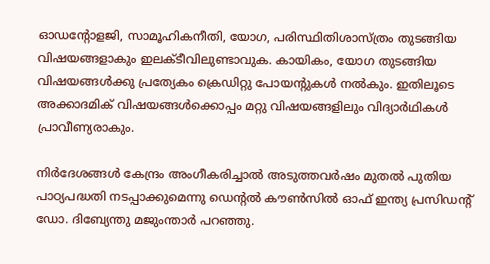ഓഡന്റോളജി, സാമൂഹികനീതി, യോഗ, പരിസ്ഥിതിശാസ്ത്രം തുടങ്ങിയ വിഷയങ്ങളാകും ഇലക്ടീവിലുണ്ടാവുക. കായികം, യോഗ തുടങ്ങിയ വിഷയങ്ങള്‍ക്കു പ്രത്യേകം ക്രെഡിറ്റു പോയന്റുകള്‍ നല്‍കും. ഇതിലൂടെ അക്കാദമിക് വിഷയങ്ങള്‍ക്കൊപ്പം മറ്റു വിഷയങ്ങളിലും വിദ്യാര്‍ഥികള്‍ പ്രാവീണ്യരാകും.

നിര്‍ദേശങ്ങള്‍ കേന്ദ്രം അംഗീകരിച്ചാല്‍ അടുത്തവര്‍ഷം മുതല്‍ പുതിയ പാഠ്യപദ്ധതി നടപ്പാക്കുമെന്നു ഡെന്റല്‍ കൗണ്‍സില്‍ ഓഫ് ഇന്ത്യ പ്രസിഡന്റ് ഡോ. ദിബ്യേന്തു മജുംന്താര്‍ പറഞ്ഞു.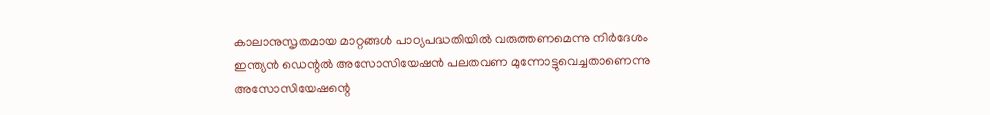കാലാനുസൃതമായ മാറ്റങ്ങള്‍ പാഠ്യപദ്ധതിയില്‍ വരുത്തണമെന്നു നിര്‍ദേശം ഇന്ത്യന്‍ ഡെന്റല്‍ അസോസിയേഷന്‍ പലതവണ മുന്നോട്ടുവെച്ചതാണെന്നു അസോസിയേഷന്റെ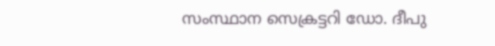സംസ്ഥാന സെക്രട്ടറി ഡോ. ദീപു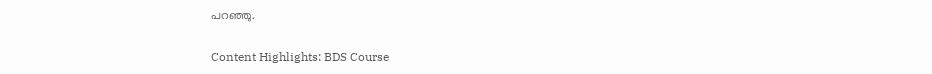പറഞ്ഞു.

Content Highlights: BDS Course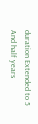duration Extended to 5 And half years